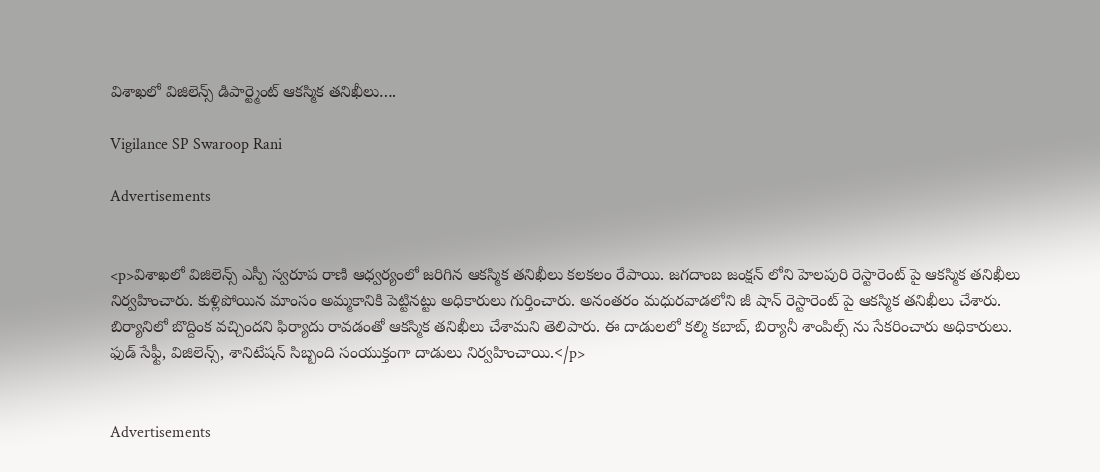విశాఖలో విజిలెన్స్ డిపార్ట్మెంట్ ఆకస్మిక తనిఖీలు….

Vigilance SP Swaroop Rani

Advertisements


<p>విశాఖలో విజిలెన్స్ ఎస్పీ స్వరూప రాణి ఆధ్వర్యంలో జరిగిన ఆకస్మిక తనిఖీలు కలకలం రేపాయి. జగదాంబ జంక్షన్ లోని హెలపురి రెస్టారెంట్ పై ఆకస్మిక తనిఖీలు నిర్వహించారు. కుళ్లిపోయిన మాంసం అమ్మకానికి పెట్టినట్టు అధికారులు గుర్తించారు. అనంతరం మధురవాడలోని జీ షాన్ రెస్టారెంట్ పై ఆకస్మిక తనిఖీలు చేశారు. బిర్యానిలో బొద్దింక వచ్చిందని ఫిర్యాదు రావడంతో ఆకస్మిక తనిఖీలు చేశామని తెలిపారు. ఈ దాడులలో కల్మి కబాబ్, బిర్యానీ శాంపిల్స్ ను సేకరించారు అధికారులు. ఫుడ్ సేఫ్టీ, విజిలెన్స్, శానిటేషన్ సిబ్బంది సంయుక్తంగా దాడులు నిర్వహించాయి.</p>


Advertisements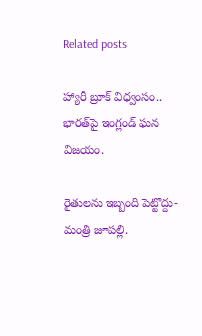Related posts

హ్యారీ బ్రూక్ విధ్వంసం.. భారత్‌పై ఇంగ్లండ్ ఘన విజయం.

రైతులను ఇబ్బంది పెట్టొద్దు-మంత్రి జూపల్లి.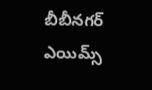బీబీనగర్ ఎయిమ్స్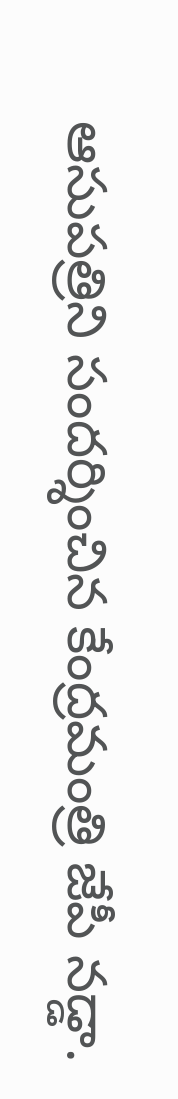ఆసుపత్రిని సందర్శించిన కేంద్రమంత్రి జేపీ నడ్డా.